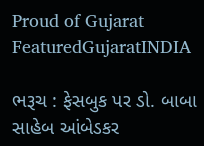Proud of Gujarat
FeaturedGujaratINDIA

ભરૂચ : ફેસબુક પર ડો. બાબા સાહેબ આંબેડકર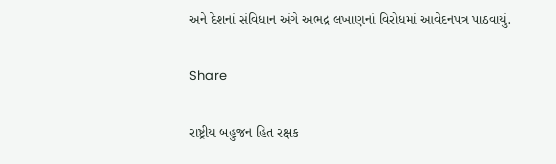અને દેશનાં સંવિધાન અંગે અભદ્ર લખાણનાં વિરોધમાં આવેદનપત્ર પાઠવાયું.

Share

રાષ્ટ્રીય બહુજન હિત રક્ષક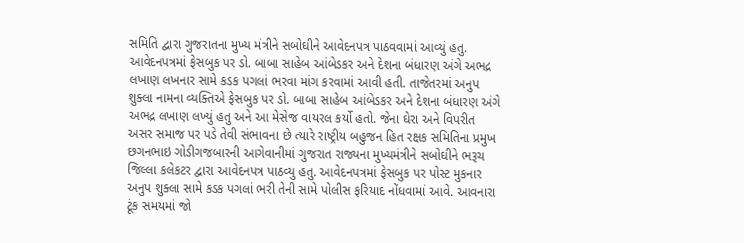સમિતિ દ્વારા ગુજરાતના મુખ્ય મંત્રીને સબોઘીને આવેદનપત્ર પાઠવવામાં આવ્યું હતુ. આવેદનપત્રમાં ફેસબુક પર ડો. બાબા સાહેબ આંબેડકર અને દેશના બંધારણ અંગે અભદ્ર લખાણ લખનાર સામે કડક પગલાં ભરવા માંગ કરવામાં આવી હતી. તાજેતરમાં અનુપ શુક્લા નામના વ્યક્તિએ ફેસબુક પર ડો. બાબા સાહેબ આંબેડકર અને દેશના બંધારણ અંગે અભદ્ર લખાણ લખ્યું હતુ અને આ મેસેજ વાયરલ કર્યો હતો. જેના ઘેરા અને વિપરીત અસર સમાજ પર પડે તેવી સંભાવના છે ત્યારે રાષ્ટ્રીય બહુજન હિત રક્ષક સમિતિના પ્રમુખ છગનભાઇ ગોડીગજબારની આગેવાનીમાં ગુજરાત રાજ્યના મુખ્યમંત્રીને સબોઘીને ભરૂચ જિલ્લા કલેકટર દ્વારા આવેદનપત્ર પાઠવ્યુ હતુ. આવેદનપત્રમાં ફેસબુક પર પોસ્ટ મુકનાર અનુપ શુક્લા સામે કડક પગલાં ભરી તેની સામે પોલીસ ફરિયાદ નોંધવામાં આવે. આવનારા ટૂંક સમયમાં જો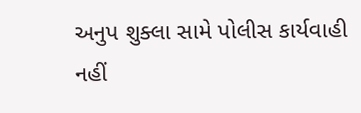અનુપ શુક્લા સામે પોલીસ કાર્યવાહી નહીં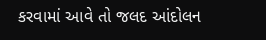કરવામાં આવે તો જલદ આંદોલન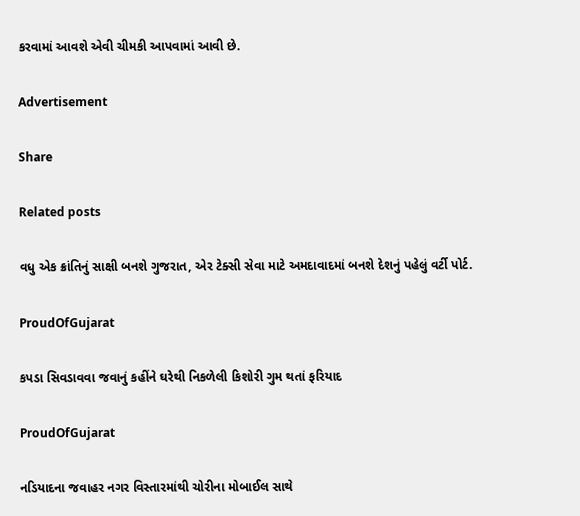કરવામાં આવશે એવી ચીમકી આપવામાં આવી છે.

Advertisement

Share

Related posts

વધુ એક ક્રાંતિનું સાક્ષી બનશે ગુજરાત, એર ટેક્સી સેવા માટે અમદાવાદમાં બનશે દેશનું પહેલું વર્ટી પોર્ટ.

ProudOfGujarat

કપડા સિવડાવવા જવાનું કહીંને ઘરેથી નિકળેલી કિશોરી ગુમ થતાં ફરિયાદ

ProudOfGujarat

નડિયાદના જવાહર નગર વિસ્તારમાંથી ચોરીના મોબાઈલ સાથે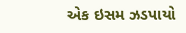એક ઇસમ ઝડપાયો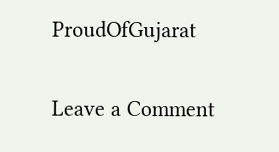ProudOfGujarat

Leave a Comment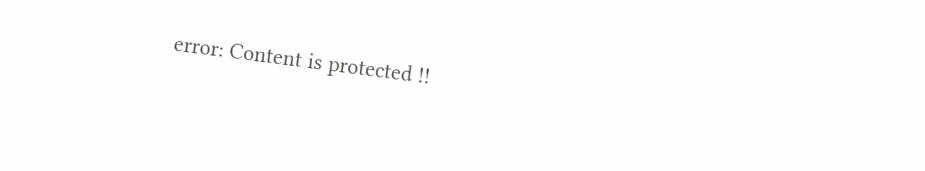error: Content is protected !!